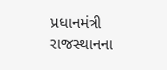પ્રધાનમંત્રી રાજસ્થાનના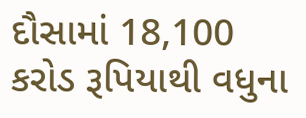દૌસામાં 18,100 કરોડ રૂપિયાથી વધુના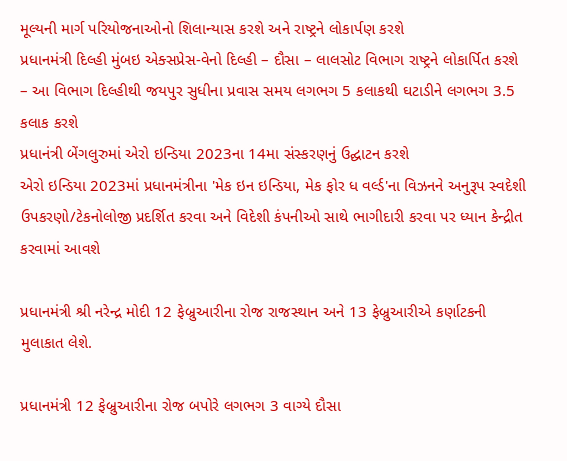મૂલ્યની માર્ગ પરિયોજનાઓનો શિલાન્યાસ કરશે અને રાષ્ટ્રને લોકાર્પણ કરશે
પ્રધાનમંત્રી દિલ્હી મુંબઇ એક્સપ્રેસ-વેનો દિલ્હી – દૌસા – લાલસોટ વિભાગ રાષ્ટ્રને લોકાર્પિત કરશે – આ વિભાગ દિલ્હીથી જયપુર સુધીના પ્રવાસ સમય લગભગ 5 કલાકથી ઘટાડીને લગભગ 3.5 કલાક કરશે
પ્રધાનંત્રી બેંગલુરુમાં એરો ઇન્ડિયા 2023ના 14મા સંસ્કરણનું ઉદ્ઘાટન કરશે
એરો ઇન્ડિયા 2023માં પ્રધાનમંત્રીના 'મેક ઇન ઇન્ડિયા, મેક ફોર ધ વર્લ્ડ'ના વિઝનને અનુરૂપ સ્વદેશી ઉપકરણો/ટેકનોલોજી પ્રદર્શિત કરવા અને વિદેશી કંપનીઓ સાથે ભાગીદારી કરવા પર ધ્યાન કેન્દ્રીત કરવામાં આવશે

પ્રધાનમંત્રી શ્રી નરેન્દ્ર મોદી 12 ફેબ્રુઆરીના રોજ રાજસ્થાન અને 13 ફેબ્રુઆરીએ કર્ણાટકની મુલાકાત લેશે.

પ્રધાનમંત્રી 12 ફેબ્રુઆરીના રોજ બપોરે લગભગ 3 વાગ્યે દૌસા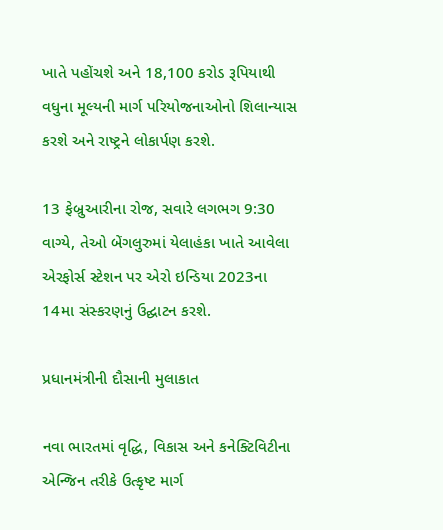ખાતે પહોંચશે અને 18,100 કરોડ રૂપિયાથી વધુના મૂલ્યની માર્ગ પરિયોજનાઓનો શિલાન્યાસ કરશે અને રાષ્ટ્રને લોકાર્પણ કરશે.

13 ફેબ્રુઆરીના રોજ, સવારે લગભગ 9:30 વાગ્યે, તેઓ બેંગલુરુમાં યેલાહંકા ખાતે આવેલા એરફોર્સ સ્ટેશન પર એરો ઇન્ડિયા 2023ના 14મા સંસ્કરણનું ઉદ્ઘાટન કરશે.

પ્રધાનમંત્રીની દૌસાની મુલાકાત

નવા ભારતમાં વૃદ્ધિ, વિકાસ અને કનેક્ટિવિટીના એન્જિન તરીકે ઉત્કૃષ્ટ માર્ગ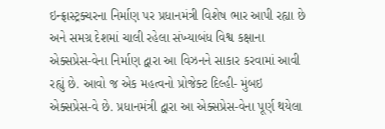ઇન્ફ્રાસ્ટ્રક્ચરના નિર્માણ પર પ્રધાનમંત્રી વિશેષ ભાર આપી રહ્યા છે અને સમગ્ર દેશમાં ચાલી રહેલા સંખ્યાબંધ વિશ્વ કક્ષાના એક્સપ્રેસ-વેના નિર્માણ દ્વારા આ વિઝનને સાકાર કરવામાં આવી રહ્યું છે. આવો જ એક મહત્વનો પ્રોજેક્ટ દિલ્હી- મુંબઇ એક્સપ્રેસ-વે છે. પ્રધાનમંત્રી દ્વારા આ એક્સપ્રેસ-વેના પૂર્ણ થયેલા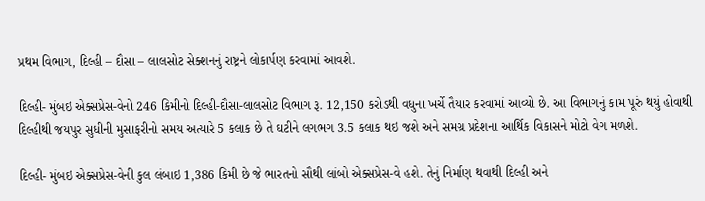પ્રથમ વિભાગ, દિલ્હી – દૌસા – લાલસોટ સેક્શનનું રાષ્ટ્રને લોકાર્પણ કરવામાં આવશે.

દિલ્હી- મુંબઇ એક્સપ્રેસ-વેનો 246 કિમીનો દિલ્હી-દૌસા-લાલસોટ વિભાગ રૂ. 12,150 કરોડથી વધુના ખર્ચે તૈયાર કરવામાં આવ્યો છે. આ વિભાગનું કામ પૂરું થયું હોવાથી દિલ્હીથી જયપુર સુધીની મુસાફરીનો સમય અત્યારે 5 કલાક છે તે ઘટીને લગભગ 3.5 કલાક થઇ જશે અને સમગ્ર પ્રદેશના આર્થિક વિકાસને મોટો વેગ મળશે.

દિલ્હી- મુંબઇ એક્સપ્રેસ-વેની કુલ લંબાઇ 1,386 કિમી છે જે ભારતનો સૌથી લાંબો એક્સપ્રેસ-વે હશે. તેનું નિર્માણ થવાથી દિલ્હી અને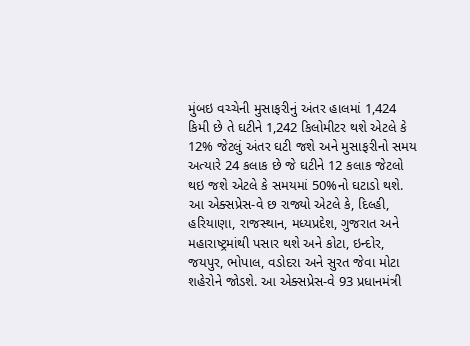મુંબઇ વચ્ચેની મુસાફરીનું અંતર હાલમાં 1,424 કિમી છે તે ઘટીને 1,242 કિલોમીટર થશે એટલે કે 12% જેટલું અંતર ઘટી જશે અને મુસાફરીનો સમય અત્યારે 24 કલાક છે જે ઘટીને 12 કલાક જેટલો થઇ જશે એટલે કે સમયમાં 50%નો ઘટાડો થશે. આ એક્સપ્રેસ-વે છ રાજ્યો એટલે કે, દિલ્હી, હરિયાણા, રાજસ્થાન, મધ્યપ્રદેશ, ગુજરાત અને મહારાષ્ટ્રમાંથી પસાર થશે અને કોટા, ઇન્દોર, જયપુર, ભોપાલ, વડોદરા અને સુરત જેવા મોટા શહેરોને જોડશે. આ એક્સપ્રેસ-વે 93 પ્રધાનમંત્રી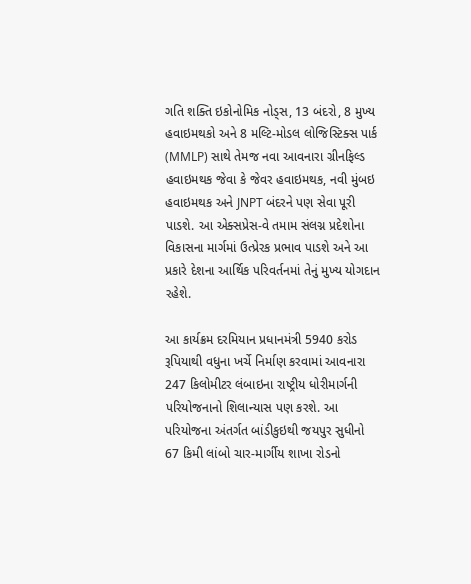ગતિ શક્તિ ઇકોનોમિક નોડ્સ, 13 બંદરો, 8 મુખ્ય હવાઇમથકો અને 8 મલ્ટિ-મોડલ લોજિસ્ટિક્સ પાર્ક (MMLP) સાથે તેમજ નવા આવનારા ગ્રીનફિલ્ડ હવાઇમથક જેવા કે જેવર હવાઇમથક, નવી મુંબઇ હવાઇમથક અને JNPT બંદરને પણ સેવા પૂરી પાડશે. આ એક્સપ્રેસ-વે તમામ સંલગ્ન પ્રદેશોના વિકાસના માર્ગમાં ઉત્પ્રેરક પ્રભાવ પાડશે અને આ પ્રકારે દેશના આર્થિક પરિવર્તનમાં તેનું મુખ્ય યોગદાન રહેશે.

આ કાર્યક્રમ દરમિયાન પ્રધાનમંત્રી 5940 કરોડ રૂપિયાથી વધુના ખર્ચે નિર્માણ કરવામાં આવનારા 247 કિલોમીટર લંબાઇના રાષ્ટ્રીય ધોરીમાર્ગની પરિયોજનાનો શિલાન્યાસ પણ કરશે. આ પરિયોજના અંતર્ગત બાંડીકુઇથી જયપુર સુધીનો 67 કિમી લાંબો ચાર-માર્ગીય શાખા રોડનો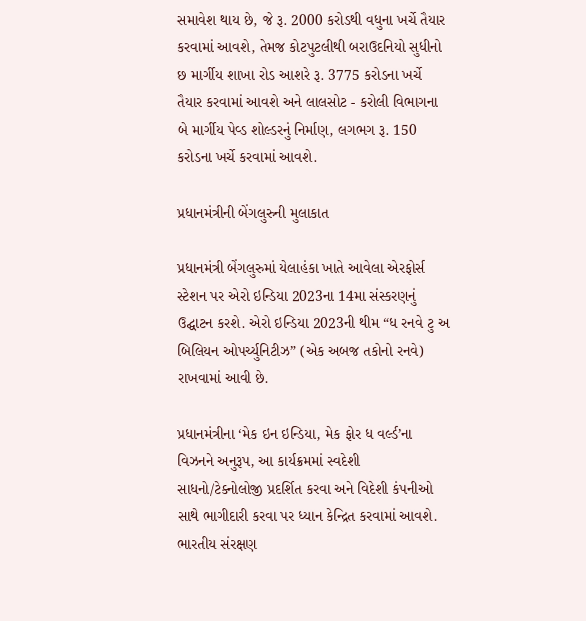સમાવેશ થાય છે, જે રૂ. 2000 કરોડથી વધુના ખર્ચે તૈયાર કરવામાં આવશે, તેમજ કોટપુટલીથી બરાઉદનિયો સુધીનો છ માર્ગીય શાખા રોડ આશરે રૂ. 3775 કરોડના ખર્ચે તૈયાર કરવામાં આવશે અને લાલસોટ - કરોલી વિભાગના બે માર્ગીય પેવ્ડ શોલ્ડરનું નિર્માણ, લગભગ રૂ. 150 કરોડના ખર્ચે કરવામાં આવશે.

પ્રધાનમંત્રીની બેંગલુરુની મુલાકાત

પ્રધાનમંત્રી બેંગલુરુમાં યેલાહંકા ખાતે આવેલા એરફોર્સ સ્ટેશન પર એરો ઇન્ડિયા 2023ના 14મા સંસ્કરણનું ઉદ્ઘાટન કરશે. એરો ઇન્ડિયા 2023ની થીમ “ધ રનવે ટુ અ બિલિયન ઓપર્ચ્યુનિટીઝ” (એક અબજ તકોનો રનવે) રાખવામાં આવી છે.

પ્રધાનમંત્રીના ‘મેક ઇન ઇન્ડિયા, મેક ફોર ધ વર્લ્ડ’ના વિઝનને અનુરૂપ, આ કાર્યક્રમમાં સ્વદેશી સાધનો/ટેક્નોલોજી પ્રદર્શિત કરવા અને વિદેશી કંપનીઓ સાથે ભાગીદારી કરવા પર ધ્યાન કેન્દ્રિત કરવામાં આવશે. ભારતીય સંરક્ષણ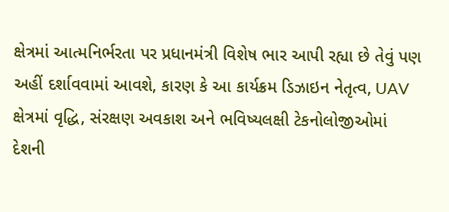ક્ષેત્રમાં આત્મનિર્ભરતા પર પ્રધાનમંત્રી વિશેષ ભાર આપી રહ્યા છે તેવું પણ અહીં દર્શાવવામાં આવશે, કારણ કે આ કાર્યક્રમ ડિઝાઇન નેતૃત્વ, UAV ક્ષેત્રમાં વૃદ્ધિ, સંરક્ષણ અવકાશ અને ભવિષ્યલક્ષી ટેકનોલોજીઓમાં દેશની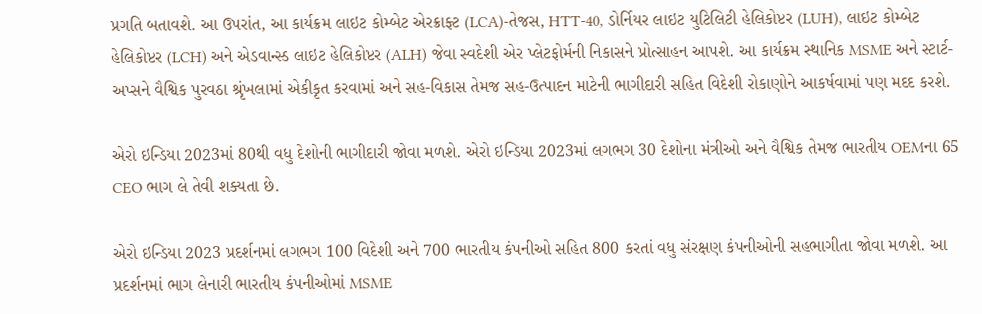પ્રગતિ બતાવશે. આ ઉપરાંત, આ કાર્યક્રમ લાઇટ કોમ્બેટ એરક્રાફ્ટ (LCA)-તેજસ, HTT-40, ડોર્નિયર લાઇટ યુટિલિટી હેલિકોપ્ટર (LUH), લાઇટ કોમ્બેટ હેલિકોપ્ટર (LCH) અને એડવાન્સ્ડ લાઇટ હેલિકોપ્ટર (ALH) જેવા સ્વદેશી એર પ્લેટફોર્મની નિકાસને પ્રોત્સાહન આપશે. આ કાર્યક્રમ સ્થાનિક MSME અને સ્ટાર્ટ-અપ્સને વૈશ્વિક પુરવઠા શ્રૃંખલામાં એકીકૃત કરવામાં અને સહ-વિકાસ તેમજ સહ-ઉત્પાદન માટેની ભાગીદારી સહિત વિદેશી રોકાણોને આકર્ષવામાં પણ મદદ કરશે.

એરો ઇન્ડિયા 2023માં 80થી વધુ દેશોની ભાગીદારી જોવા મળશે. એરો ઇન્ડિયા 2023માં લગભગ 30 દેશોના મંત્રીઓ અને વૈશ્વિક તેમજ ભારતીય OEMના 65 CEO ભાગ લે તેવી શક્યતા છે.

એરો ઇન્ડિયા 2023 પ્રદર્શનમાં લગભગ 100 વિદેશી અને 700 ભારતીય કંપનીઓ સહિત 800 કરતાં વધુ સંરક્ષણ કંપનીઓની સહભાગીતા જોવા મળશે. આ પ્રદર્શનમાં ભાગ લેનારી ભારતીય કંપનીઓમાં MSME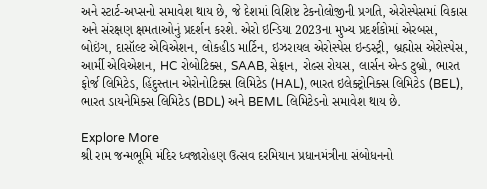અને સ્ટાર્ટ-અપ્સનો સમાવેશ થાય છે, જે દેશમાં વિશિષ્ટ ટેકનોલોજીની પ્રગતિ, એરોસ્પેસમાં વિકાસ અને સંરક્ષણ ક્ષમતાઓનું પ્રદર્શન કરશે. એરો ઇન્ડિયા 2023ના મુખ્ય પ્રદર્શકોમાં એરબસ, બોઇંગ, દાસૉલ્ટ એવિએશન, લોકહીડ માર્ટિન, ઇઝરાયલ એરોસ્પેસ ઇન્ડસ્ટ્રી, બ્રહ્મોસ એરોસ્પેસ, આર્મી એવિએશન, HC રોબોટિક્સ, SAAB, સેફ્રાન, રોલ્સ રોયસ, લાર્સન એન્ડ ટુબ્રો, ભારત ફોર્જ લિમિટેડ, હિંદુસ્તાન એરોનોટિક્સ લિમિટેડ (HAL), ભારત ઇલેક્ટ્રોનિક્સ લિમિટેડ (BEL), ભારત ડાયનેમિક્સ લિમિટેડ (BDL) અને BEML લિમિટેડનો સમાવેશ થાય છે.

Explore More
શ્રી રામ જન્મભૂમિ મંદિર ધ્વજારોહણ ઉત્સવ દરમિયાન પ્રધાનમંત્રીના સંબોધનનો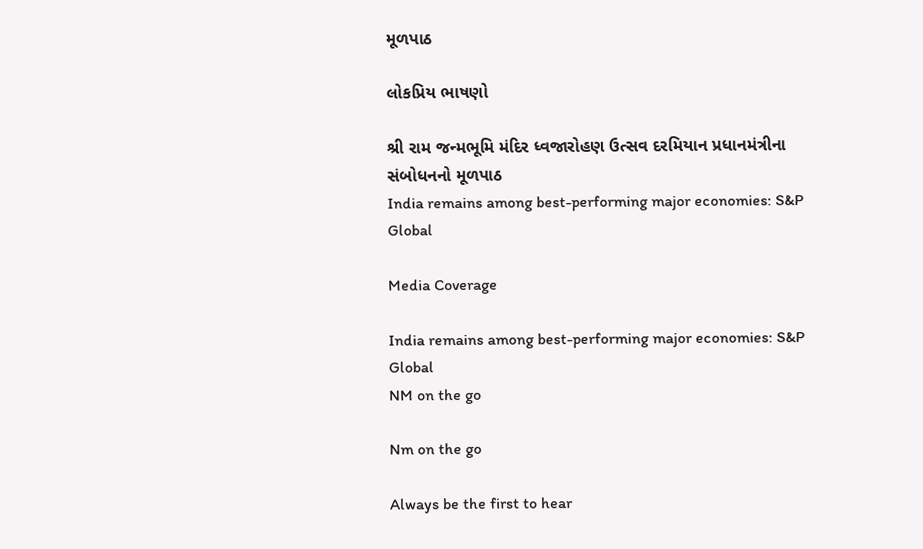મૂળપાઠ

લોકપ્રિય ભાષણો

શ્રી રામ જન્મભૂમિ મંદિર ધ્વજારોહણ ઉત્સવ દરમિયાન પ્રધાનમંત્રીના સંબોધનનો મૂળપાઠ
India remains among best-performing major economies: S&P Global

Media Coverage

India remains among best-performing major economies: S&P Global
NM on the go

Nm on the go

Always be the first to hear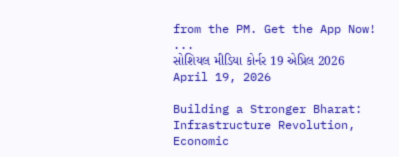from the PM. Get the App Now!
...
સોશિયલ મીડિયા કોર્નર 19 એપ્રિલ 2026
April 19, 2026

Building a Stronger Bharat: Infrastructure Revolution, Economic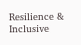Resilience & Inclusive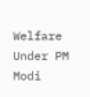Welfare Under PM Modi